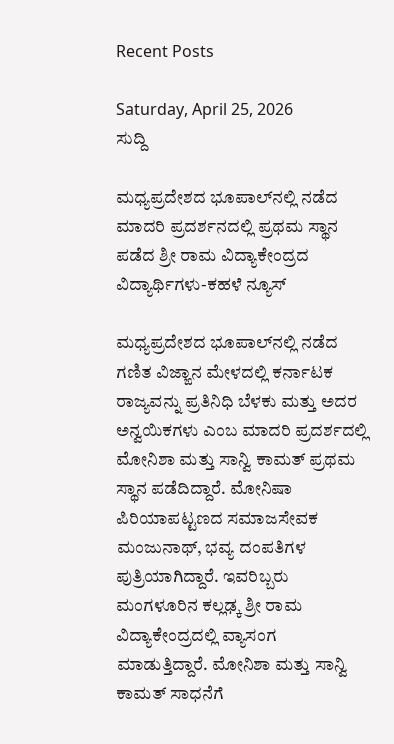Recent Posts

Saturday, April 25, 2026
ಸುದ್ದಿ

ಮಧ್ಯಪ್ರದೇಶದ ಭೂಪಾಲ್‌ನಲ್ಲಿ ನಡೆದ ಮಾದರಿ ಪ್ರದರ್ಶನದಲ್ಲಿ ಪ್ರಥಮ ಸ್ಥಾನ ಪಡೆದ ಶ್ರೀ ರಾಮ ವಿದ್ಯಾಕೇಂದ್ರದ ವಿದ್ಯಾರ್ಥಿಗಳು-ಕಹಳೆ ನ್ಯೂಸ್

ಮಧ್ಯಪ್ರದೇಶದ ಭೂಪಾಲ್‌ನಲ್ಲಿ ನಡೆದ ಗಣಿತ ವಿಜ್ಙಾನ ಮೇಳದಲ್ಲಿ ಕರ್ನಾಟಕ ರಾಜ್ಯವನ್ನು ಪ್ರತಿನಿಧಿ ಬೆಳಕು ಮತ್ತು ಅದರ ಅನ್ವಯಿಕಗಳು ಎಂಬ ಮಾದರಿ ಪ್ರದರ್ಶದಲ್ಲಿ ಮೋನಿಶಾ ಮತ್ತು ಸಾನ್ವಿ ಕಾಮತ್ ಪ್ರಥಮ ಸ್ಥಾನ ಪಡೆದಿದ್ದಾರೆ. ಮೋನಿಷಾ ಪಿರಿಯಾಪಟ್ಟಣದ ಸಮಾಜಸೇವಕ ಮಂಜುನಾಥ್, ಭವ್ಯ ದಂಪತಿಗಳ ಪುತ್ರಿಯಾಗಿದ್ದಾರೆ. ಇವರಿಬ್ಬರು ಮಂಗಳೂರಿನ ಕಲ್ಲಢ್ಕ ಶ್ರೀ ರಾಮ ವಿದ್ಯಾಕೇಂದ್ರದಲ್ಲಿ ವ್ಯಾಸಂಗ ಮಾಡುತ್ತಿದ್ದಾರೆ. ಮೋನಿಶಾ ಮತ್ತು ಸಾನ್ವಿ ಕಾಮತ್ ಸಾಧನೆಗೆ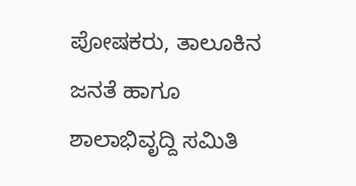ಪೋಷಕರು, ತಾಲೂಕಿನ ಜನತೆ ಹಾಗೂ ಶಾಲಾಭಿವೃದ್ದಿ ಸಮಿತಿ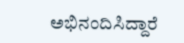ಅಭಿನಂದಿಸಿದ್ದಾರೆ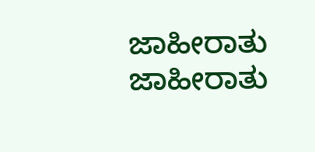ಜಾಹೀರಾತು
ಜಾಹೀರಾತು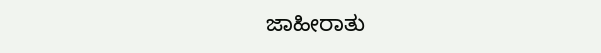ಜಾಹೀರಾತು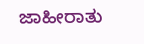ಜಾಹೀರಾತು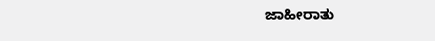ಜಾಹೀರಾತು